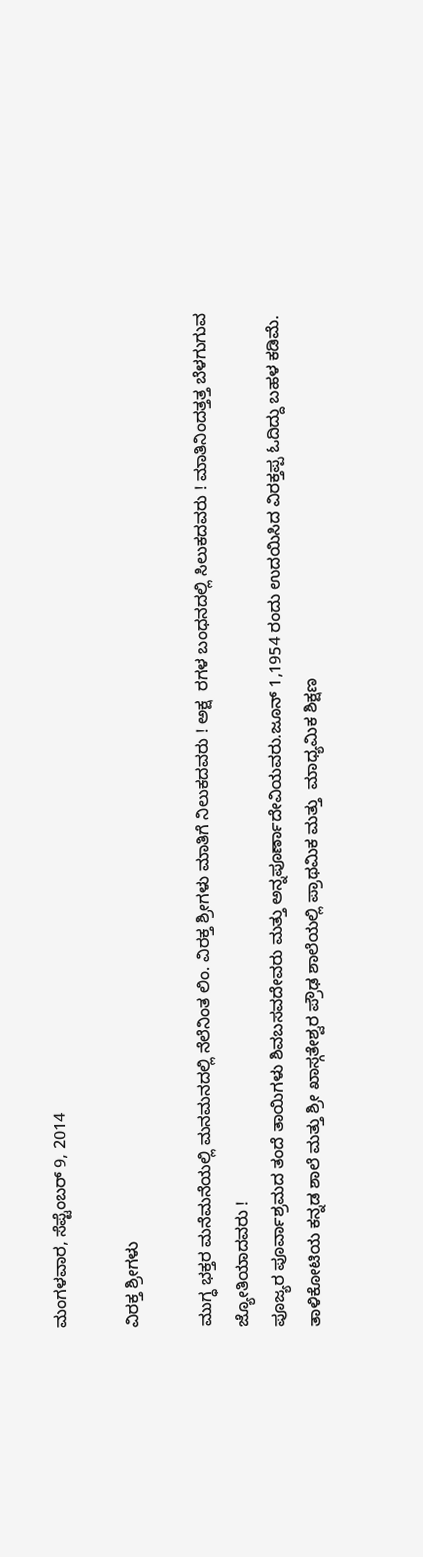ಮಂಗಳವಾರ, ಸೆಪ್ಟೆಂಬರ್ 9, 2014

ವಿರಕ್ತ ಶ್ರೀಗಳು

ಮುಗ್ಧ ಭಕ್ತರ ಮನೆಮನೆಯಲ್ಲಿ ಮನಮನದಲ್ಲಿ ನೆಲೆನಿಂತ ಲಿಂ. ವಿರಕ್ತ ಶ್ರೀಗಳು ಮಾತಿಗೆ ನಿಲುಕದವರು ! ಅಕ್ಷ  ರಗಳ ಬಂಧನದಲ್ಲಿ ಸಿಲುಕದವರು ! ಮಾತಿನಿಂದತ್ತತ್ತ ಬೆಳಗುಗುವ ಜ್ಯೋತಿಯಾದವರು !
ಪೂಜ್ಯರ ಪೂರ್ವಾಶ್ರಮದ ತಂದೆ ತಾಯಿಗಳು ಶಿವಬಸವದೇವರು ಮತ್ತು ಅನ್ನಪೂರ್ಣಾದೇವಿಯವರು.ಜೂನ್ 1,1954 ರಂದು ಉದಯಿಸಿದ ವಿರಕ್ತಪ್ಪ ಓದಿದ್ದು ಬಹಳ ಕಡಿಮೆ. ತಾಳಿಕೋಟಿಯ ಕನ್ನಡ ಶಾಲೆ ಮತ್ತು ಶ್ರೀ ಖಾಸ್ಗತೇಶ್ವರ ಪ್ರೌಢ ಶಾಲೆಯಲ್ಲಿ ಪ್ರಾಥಮಿಕ ಮತ್ತು  ಮಾಧ್ಯಮಿಕ ಶಿಕ್ಷಣ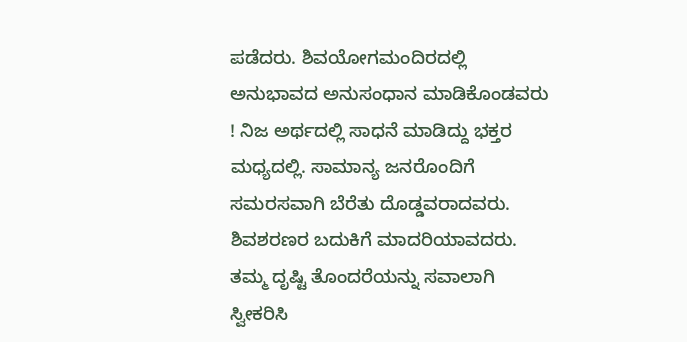ಪಡೆದರು. ಶಿವಯೋಗಮಂದಿರದಲ್ಲಿ ಅನುಭಾವದ ಅನುಸಂಧಾನ ಮಾಡಿಕೊಂಡವರು ! ನಿಜ ಅರ್ಥದಲ್ಲಿ ಸಾಧನೆ ಮಾಡಿದ್ದು ಭಕ್ತರ ಮಧ್ಯದಲ್ಲಿ. ಸಾಮಾನ್ಯ ಜನರೊಂದಿಗೆ ಸಮರಸವಾಗಿ ಬೆರೆತು ದೊಡ್ಡವರಾದವರು. ಶಿವಶರಣರ ಬದುಕಿಗೆ ಮಾದರಿಯಾವದರು.
ತಮ್ಮ ದೃಷ್ಟಿ ತೊಂದರೆಯನ್ನು ಸವಾಲಾಗಿ ಸ್ವೀಕರಿಸಿ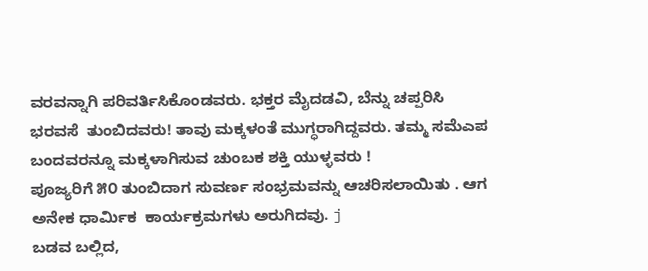ವರವನ್ನಾಗಿ ಪರಿವರ್ತಿಸಿಕೊಂಡವರು. ಭಕ್ತರ ಮೈದಡವಿ, ಬೆನ್ನು ಚಪ್ಪರಿಸಿ ಭರವಸೆ  ತುಂಬಿದವರು! ತಾವು ಮಕ್ಕಳಂತೆ ಮುಗ್ಧರಾಗಿದ್ದವರು. ತಮ್ಮ ಸಮೆಎಪ ಬಂದವರನ್ನೂ ಮಕ್ಕಳಾಗಿಸುವ ಚುಂಬಕ ಶಕ್ತಿ ಯುಳ್ಳವರು !
ಪೂಜ್ಯರಿಗೆ ೫೦ ತುಂಬಿದಾಗ ಸುವರ್ಣ ಸಂಭ್ರಮವನ್ನು ಆಚರಿಸಲಾಯಿತು . ಆಗ  ಅನೇಕ ಧಾರ್ಮಿಕ  ಕಾರ್ಯಕ್ರಮಗಳು ಅರುಗಿದವು. j
ಬಡವ ಬಲ್ಲಿದ,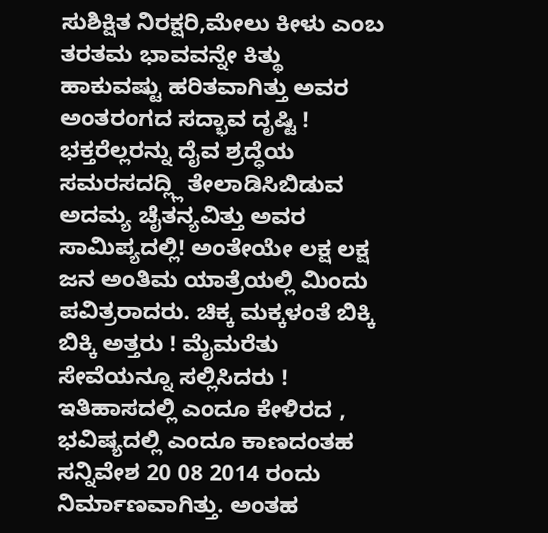ಸುಶಿಕ್ಷಿತ ನಿರಕ್ಷರಿ,ಮೇಲು ಕೀಳು ಎಂಬ ತರತಮ ಭಾವವನ್ನೇ ಕಿತ್ಥು ಹಾಕುವಷ್ಟು ಹರಿತವಾಗಿತ್ತು ಅವರ ಅಂತರಂಗದ ಸದ್ಭಾವ ದೃಷ್ಟಿ ! ಭಕ್ತರೆಲ್ಲರನ್ನು ದೈವ ಶ್ರದ್ಧೆಯ ಸಮರಸದದ್ಲ್ಲಿ ತೇಲಾಡಿಸಿಬಿಡುವ ಅದಮ್ಯ ಚೈತನ್ಯವಿತ್ತು ಅವರ ಸಾಮಿಪ್ಯದಲ್ಲಿ! ಅಂತೇಯೇ ಲಕ್ಷ ಲಕ್ಷ ಜನ ಅಂತಿಮ ಯಾತ್ರೆಯಲ್ಲಿ ಮಿಂದು ಪವಿತ್ರರಾದರು. ಚಿಕ್ಕ ಮಕ್ಕಳಂತೆ ಬಿಕ್ಕಿ ಬಿಕ್ಕಿ ಅತ್ತರು ! ಮೈಮರೆತು ಸೇವೆಯನ್ನೂ ಸಲ್ಲಿಸಿದರು !
ಇತಿಹಾಸದಲ್ಲಿ ಎಂದೂ ಕೇಳಿರದ , ಭವಿಷ್ಯದಲ್ಲಿ ಎಂದೂ ಕಾಣದಂತಹ ಸನ್ನಿವೇಶ 20 08 2014 ರಂದು ನಿರ್ಮಾಣವಾಗಿತ್ತು. ಅಂತಹ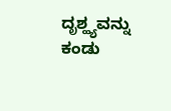ದೃಶ್ಹ್ಯವನ್ನು ಕಂಡು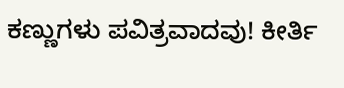ಕಣ್ಣುಗಳು ಪವಿತ್ರವಾದವು! ಕೀರ್ತಿ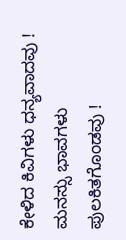ಕೇಳಿದ ಕಿವಿಗಳು ಧನ್ಯವಾದವು ! ಮನಸ್ಸು ಭಾವಗಳು ಪುಲಕಿತಗೊಂಡವು !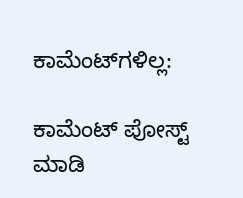ಕಾಮೆಂಟ್‌ಗಳಿಲ್ಲ:

ಕಾಮೆಂಟ್‌‌ ಪೋಸ್ಟ್‌ ಮಾಡಿ